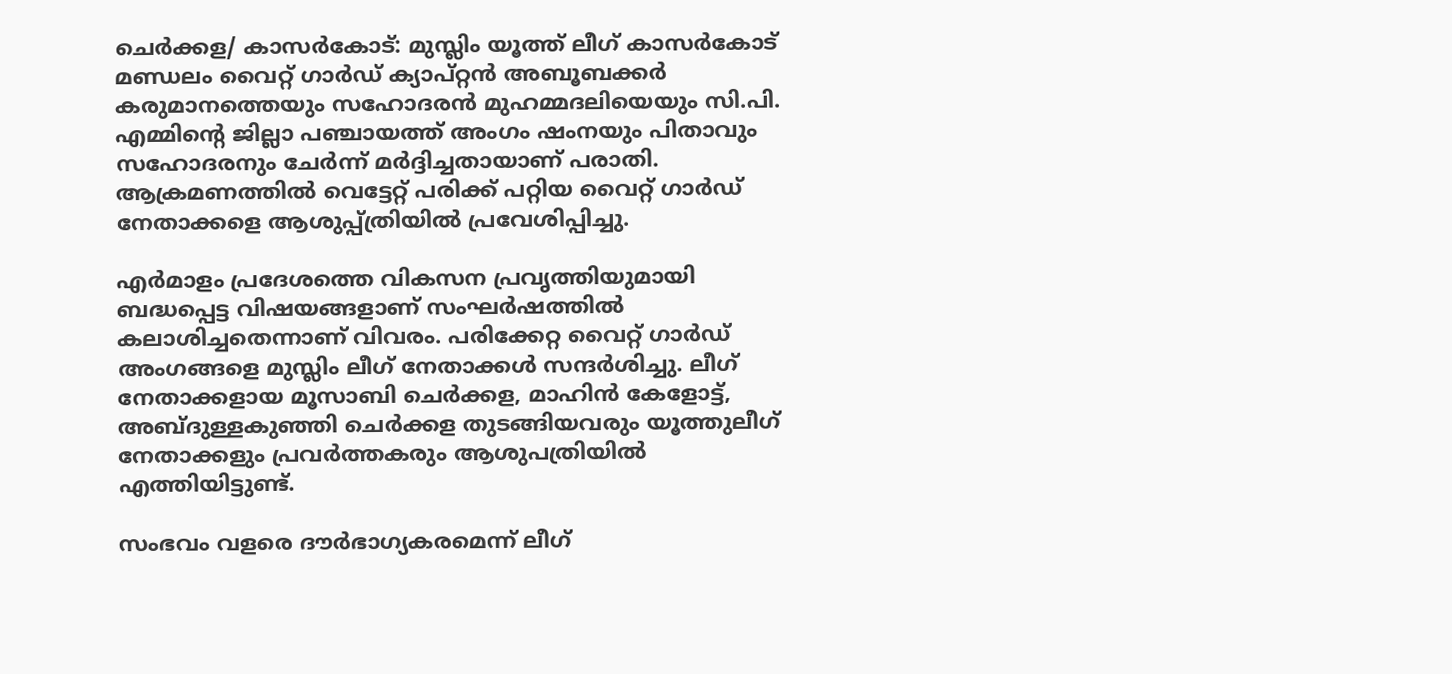ചെർക്കള/ കാസർകോട്: മുസ്ലിം യൂത്ത് ലീഗ് കാസർകോട് മണ്ഡലം വൈറ്റ് ഗാർഡ് ക്യാപ്റ്റൻ അബൂബക്കർ കരുമാനത്തെയും സഹോദരൻ മുഹമ്മദലിയെയും സി.പി. എമ്മിൻ്റെ ജില്ലാ പഞ്ചായത്ത് അംഗം ഷംനയും പിതാവും സഹോദരനും ചേർന്ന് മർദ്ദിച്ചതായാണ് പരാതി. ആക്രമണത്തിൽ വെട്ടേറ്റ് പരിക്ക് പറ്റിയ വൈറ്റ് ഗാർഡ് നേതാക്കളെ ആശുപ്പ്ത്രിയിൽ പ്രവേശിപ്പിച്ചു.

എർമാളം പ്രദേശത്തെ വികസന പ്രവൃത്തിയുമായി ബദ്ധപ്പെട്ട വിഷയങ്ങളാണ് സംഘർഷത്തിൽ കലാശിച്ചതെന്നാണ് വിവരം. പരിക്കേറ്റ വൈറ്റ് ഗാർഡ് അംഗങ്ങളെ മുസ്ലിം ലീഗ് നേതാക്കൾ സന്ദർശിച്ചു. ലീഗ് നേതാക്കളായ മൂസാബി ചെർക്കള, മാഹിൻ കേളോട്ട്, അബ്ദുള്ളകുഞ്ഞി ചെർക്കള തുടങ്ങിയവരും യൂത്തുലീഗ് നേതാക്കളും പ്രവർത്തകരും ആശുപത്രിയിൽ എത്തിയിട്ടുണ്ട്.

സംഭവം വളരെ ദൗർഭാഗ്യകരമെന്ന് ലീഗ്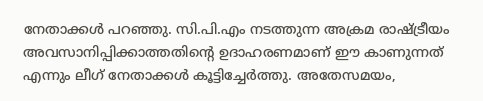നേതാക്കൾ പറഞ്ഞു. സി.പി.എം നടത്തുന്ന അക്രമ രാഷ്ട്രീയം അവസാനിപ്പിക്കാത്തതിൻ്റെ ഉദാഹരണമാണ് ഈ കാണുന്നത് എന്നും ലീഗ് നേതാക്കൾ കൂട്ടിച്ചേർത്തു. അതേസമയം,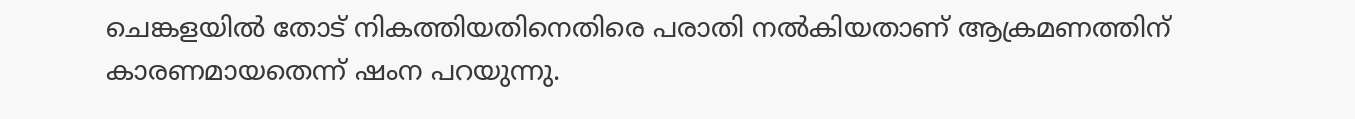ചെങ്കളയിൽ തോട് നികത്തിയതിനെതിരെ പരാതി നൽകിയതാണ് ആക്രമണത്തിന് കാരണമായതെന്ന് ഷംന പറയുന്നു.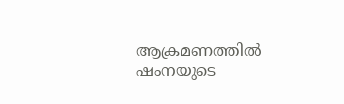ആക്രമണത്തിൽ ഷംനയുടെ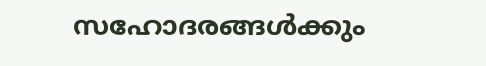സഹോദരങ്ങൾക്കും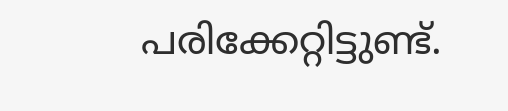പരിക്കേറ്റിട്ടുണ്ട്.